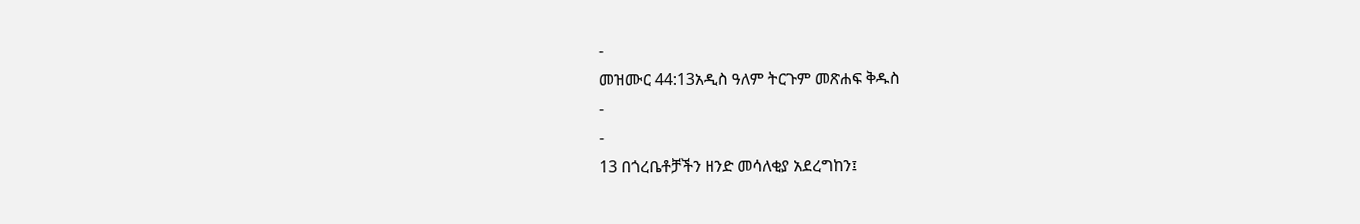-
መዝሙር 44:13አዲስ ዓለም ትርጉም መጽሐፍ ቅዱስ
-
-
13 በጎረቤቶቻችን ዘንድ መሳለቂያ አደረግከን፤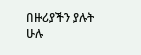በዙሪያችን ያሉት ሁሉ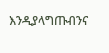እንዲያላግጡብንና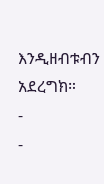እንዲዘብቱብን አደረግክ።
-
-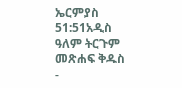ኤርምያስ 51:51አዲስ ዓለም ትርጉም መጽሐፍ ቅዱስ
-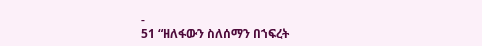-
51 “ዘለፋውን ስለሰማን በኀፍረት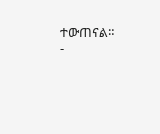ተውጠናል።
-